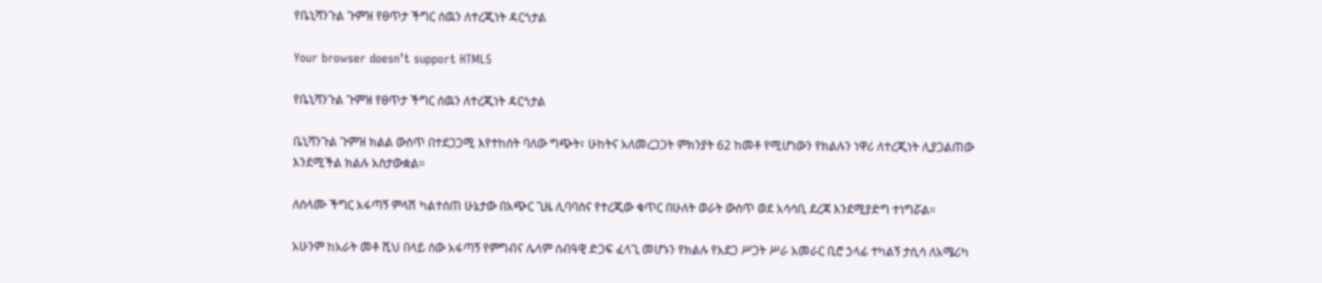የቤኒሻንጉል ጉምዝ የፀጥታ ችግር ሰዉን ለተረጂነት ዳርጎታል

Your browser doesn’t support HTML5

የቤኒሻንጉል ጉምዝ የፀጥታ ችግር ሰዉን ለተረጂነት ዳርጎታል

ቤኒሻንጉል ጉምዝ ክልል ውስጥ በተደጋጋሚ እየተከሰት ባለው ግጭት፣ ሁከትና አለመረጋጋት ምክንያት 62 ከመቶ የሚሆነውን የክልሉን ነዋሪ ለተረጂነት ሊያጋልጠው እንደሚችል ክልሉ አስታውቋል።

ለሰላሙ ችግር አፋጣኝ ምላሽ ካልተሰጠ ሁኔታው በአጭር ጊዜ ሊባባስና የተረጂው ቁጥር በሁለት ወራት ውስጥ ወደ አሳሳቢ ደረጃ እንደሚያድግ ተነግሯል።

አሁንም ከአራት መቶ ሺህ በላይ ሰው አፋጣኝ የምግብና ሌላም ሰብዓዊ ድጋፍ ፈላጊ መሆኑን የክልሉ የአደጋ ሥጋት ሥራ አመራር ቢሮ ኃላፊ ተካልኝ ታሲሳ ለአሜሪካ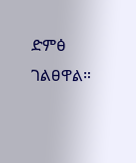ድምፅ ገልፀዋል።